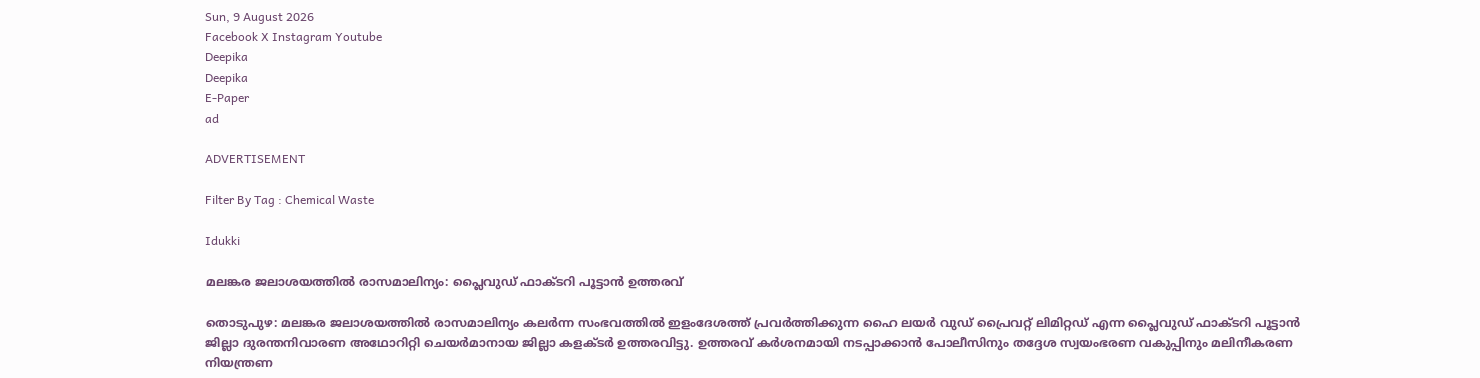Sun, 9 August 2026
Facebook X Instagram Youtube
Deepika
Deepika
E-Paper
ad

ADVERTISEMENT

Filter By Tag : Chemical Waste

Idukki

മലങ്കര ജലാശയത്തില്‍ രാസമാലിന്യം: പ്ലൈവുഡ് ഫാക്ടറി പൂട്ടാന്‍ ഉത്തരവ്

തൊടുപുഴ: മലങ്കര ജലാശയത്തില്‍ രാസമാലിന്യം കലര്‍ന്ന സംഭവത്തില്‍ ഇളംദേശത്ത് പ്രവര്‍ത്തിക്കുന്ന ഹൈ ലയര്‍ വുഡ് പ്രൈവറ്റ് ലിമിറ്റഡ് എന്ന പ്ലൈവുഡ് ഫാക്ടറി പൂട്ടാന്‍ ജില്ലാ ദുരന്തനിവാരണ അഥോറിറ്റി ചെയര്‍മാനായ ജില്ലാ കളക്‌ടര്‍ ഉത്തരവിട്ടു. ഉത്തരവ് കര്‍ശനമായി നടപ്പാക്കാന്‍ പോലീസിനും തദ്ദേശ സ്വയംഭരണ വകുപ്പിനും മലിനീകരണ നിയന്ത്രണ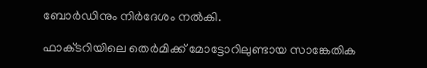ബോര്‍ഡിനും നിര്‍ദേശം നല്‍കി.

ഫാക്‌ടറിയിലെ തെര്‍മിക്ക് മോട്ടോറിലുണ്ടായ സാങ്കേതിക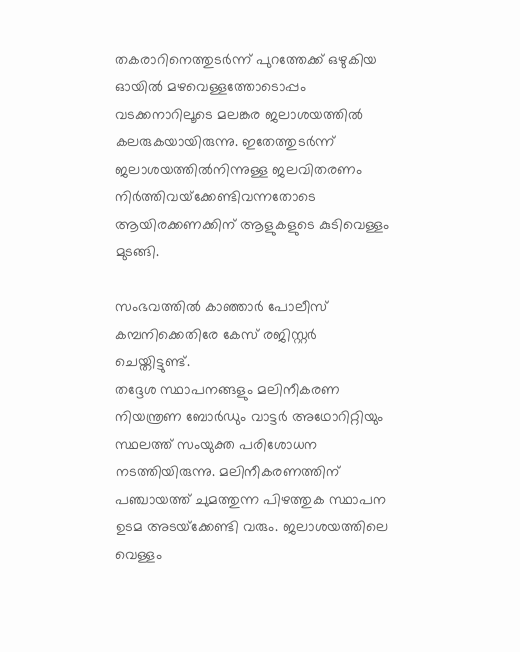തകരാറിനെത്തുടര്‍ന്ന് പുറത്തേക്ക് ഒഴുകിയ ഓയില്‍ മഴവെള്ളത്തോടൊപ്പം വടക്കനാറിലൂടെ മലങ്കര ജലാശയത്തില്‍ കലരുകയായിരുന്നു. ഇതേത്തുടര്‍ന്ന് ജലാശയത്തില്‍നിന്നുള്ള ജലവിതരണം നിര്‍ത്തിവയ്‌ക്കേണ്ടിവന്നതോടെ ആയിരക്കണക്കിന് ആളുകളുടെ കുടിവെള്ളം മുടങ്ങി.

സംഭവത്തില്‍ കാഞ്ഞാര്‍ പോലീസ് കമ്പനിക്കെതിരേ കേസ് രജിസ്റ്റര്‍ ചെയ്തിട്ടുണ്ട്.
തദ്ദേശ സ്ഥാപനങ്ങളും മലിനീകരണ നിയന്ത്രണ ബോര്‍ഡും വാട്ടര്‍ അഥോറിറ്റിയും സ്ഥലത്ത് സംയുക്ത പരിശോധന നടത്തിയിരുന്നു. മലിനീകരണത്തിന് പഞ്ചായത്ത് ചുമത്തുന്ന പിഴത്തുക സ്ഥാപന ഉടമ അടയ്‌ക്കേണ്ടി വരും. ജലാശയത്തിലെ വെള്ളം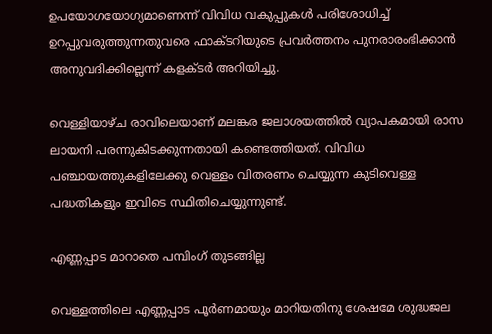ഉപയോഗയോഗ്യമാണെന്ന് വിവിധ വകുപ്പുകള്‍ പരിശോധിച്ച് ഉറപ്പുവരുത്തുന്നതുവരെ ഫാക്ടറിയുടെ പ്രവര്‍ത്തനം പുനരാരംഭിക്കാന്‍ അനുവദിക്കില്ലെന്ന് കളക്ടര്‍ അറിയിച്ചു.

വെള്ളിയാഴ്ച രാവിലെയാണ് മലങ്കര ജലാശയത്തില്‍ വ്യാപകമായി രാസ ലായനി പരന്നുകിടക്കുന്നതായി കണ്ടെത്തിയത്. വിവിധ പഞ്ചായത്തുകളിലേക്കു വെള്ളം വിതരണം ചെയ്യുന്ന കുടിവെള്ള പദ്ധതികളും ഇവിടെ സ്ഥിതിചെയ്യുന്നുണ്ട്.

എണ്ണപ്പാട മാറാതെ പമ്പിംഗ് തുടങ്ങില്ല

വെള്ളത്തിലെ എണ്ണപ്പാട പൂര്‍ണമായും മാറിയതിനു ശേഷമേ ശുദ്ധജല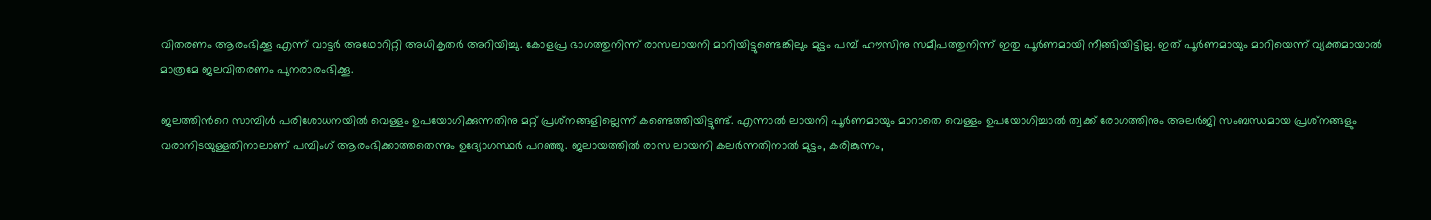വിതരണം ആരംഭിക്കൂ എന്ന് വാട്ടര്‍ അഥോറിറ്റി അധികൃതര്‍ അറിയിച്ചു. കോളപ്ര ഭാഗത്തുനിന്ന് രാസലായനി മാറിയിട്ടുണ്ടെങ്കിലും മുട്ടം പമ്പ് ഹൗസിനു സമീപത്തുനിന്ന് ഇതു പൂര്‍ണമായി നീങ്ങിയിട്ടില്ല. ഇത് പൂര്‍ണമായും മാറിയെന്ന് വ്യക്തമായാല്‍ മാത്രമേ ജലവിതരണം പുനരാരംഭിക്കൂ.

ജലത്തിന്‍റെ സാമ്പിള്‍ പരിശോധനയില്‍ വെള്ളം ഉപയോഗിക്കുന്നതിനു മറ്റ് പ്രശ്‌നങ്ങളില്ലെന്ന് കണ്ടെത്തിയിട്ടുണ്ട്. എന്നാല്‍ ലായനി പൂര്‍ണമായും മാറാതെ വെള്ളം ഉപയോഗിച്ചാല്‍ ത്വക്ക് രോഗത്തിനും അലര്‍ജി സംബന്ധമായ പ്രശ്‌നങ്ങളും വരാനിടയുള്ളതിനാലാണ് പമ്പിംഗ് ആരംഭിക്കാത്തതെന്നും ഉദ്യോഗസ്ഥര്‍ പറഞ്ഞു. ജലായത്തില്‍ രാസ ലായനി കലര്‍ന്നതിനാല്‍ മുട്ടം, കരിങ്കുന്നം,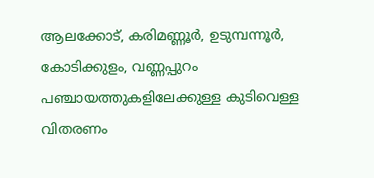ആലക്കോട്, കരിമണ്ണൂര്‍, ഉടുമ്പന്നൂര്‍, കോടിക്കുളം, വണ്ണപ്പുറം പഞ്ചായത്തുകളിലേക്കുള്ള കുടിവെള്ള വിതരണം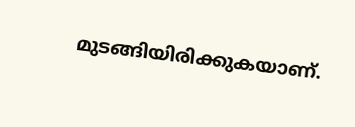മുടങ്ങിയിരിക്കുകയാണ്.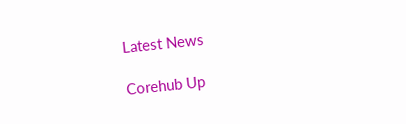Latest News

Corehub Up